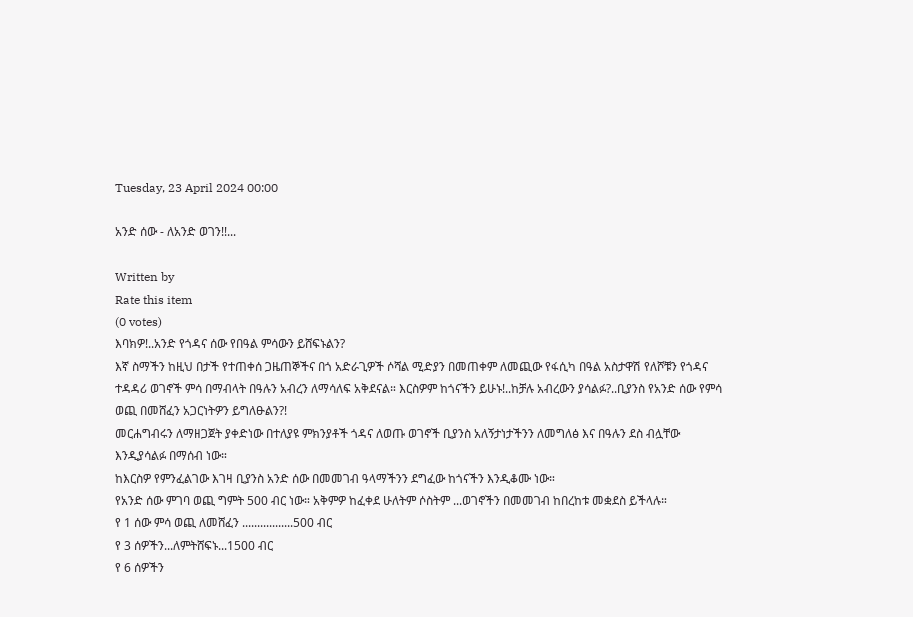Tuesday, 23 April 2024 00:00

አንድ ሰው - ለአንድ ወገን!!...

Written by
Rate this item
(0 votes)
እባክዎ!..አንድ የጎዳና ሰው የበዓል ምሳውን ይሸፍኑልን?
እኛ ስማችን ከዚህ በታች የተጠቀሰ ጋዜጠኞችና በጎ አድራጊዎች ሶሻል ሚድያን በመጠቀም ለመጪው የፋሲካ በዓል አስታዋሽ የለሾቹን የጎዳና ተዳዳሪ ወገኖች ምሳ በማብላት በዓሉን አብረን ለማሳለፍ አቅደናል። እርስዎም ከጎናችን ይሁኑ!..ከቻሉ አብረውን ያሳልፉ?..ቢያንስ የአንድ ሰው የምሳ ወጪ በመሸፈን አጋርነትዎን ይግለፁልን?!
መርሐግብሩን ለማዘጋጀት ያቀድነው በተለያዩ ምክንያቶች ጎዳና ለወጡ ወገኖች ቢያንስ አለኝታነታችንን ለመግለፅ እና በዓሉን ደስ ብሏቸው እንዲያሳልፉ በማሰብ ነው።
ከእርስዎ የምንፈልገው እገዛ ቢያንስ አንድ ሰው በመመገብ ዓላማችንን ደግፈው ከጎናችን እንዲቆሙ ነው።
የአንድ ሰው ምገባ ወጪ ግምት 500 ብር ነው። አቅምዎ ከፈቀደ ሁለትም ሶስትም ...ወገኖችን በመመገብ ከበረከቱ መቋደስ ይችላሉ።
የ 1 ሰው ምሳ ወጪ ለመሸፈን .................500 ብር
የ 3 ሰዎችን...ለምትሸፍኑ...1500 ብር
የ 6 ሰዎችን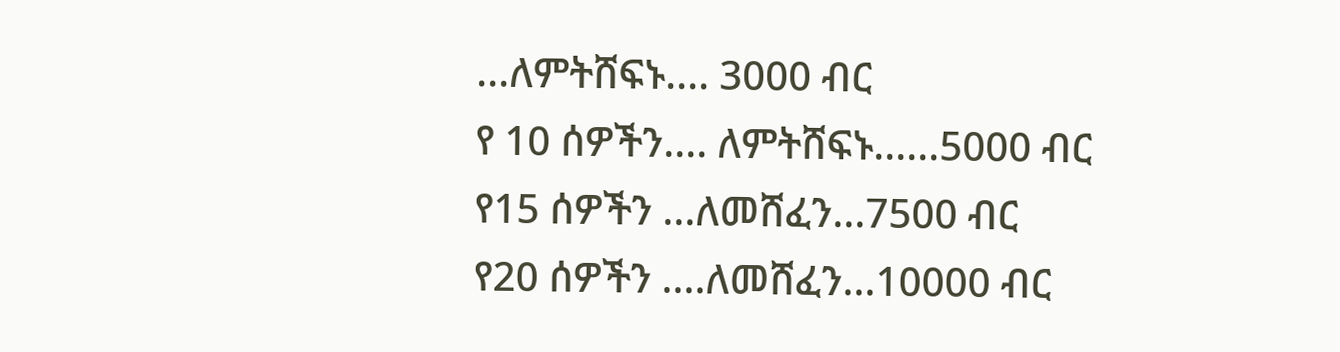...ለምትሸፍኑ.... 3000 ብር
የ 10 ሰዎችን.... ለምትሸፍኑ......5000 ብር
የ15 ሰዎችን ...ለመሸፈን...7500 ብር
የ20 ሰዎችን ....ለመሸፈን...10000 ብር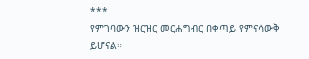***
የምገባውን ዝርዝር መርሐግብር በቀጣይ የምናሳውቅ ይሆናል።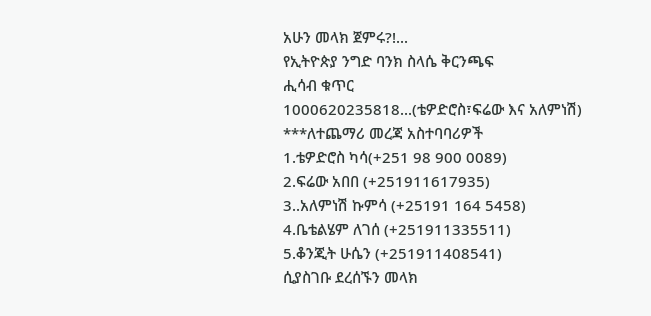አሁን መላክ ጀምሩ?!...
የኢትዮጵያ ንግድ ባንክ ስላሴ ቅርንጫፍ
ሒሳብ ቁጥር
1000620235818...(ቴዎድሮስ፣ፍሬው እና አለምነሽ)
***ለተጨማሪ መረጃ አስተባባሪዎች
1.ቴዎድሮስ ካሳ(+251 98 900 0089)
2.ፍሬው አበበ (+251911617935)
3..አለምነሽ ኩምሳ (+25191 164 5458)
4.ቤቴልሄም ለገሰ (+251911335511)
5.ቆንጂት ሁሴን (+251911408541)
ሲያስገቡ ደረሰኙን መላክ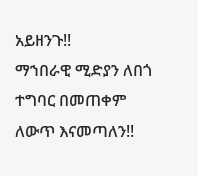አይዘንጉ!!
ማኀበራዊ ሚድያን ለበጎ ተግባር በመጠቀም ለውጥ እናመጣለን!!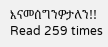እናመሰግንዎታለን!!
Read 259 times